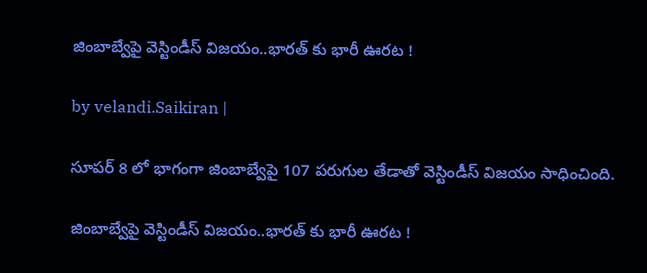జింబాబ్వేపై వెస్టిండీస్ విజ‌యం..భార‌త్ కు భారీ ఊర‌ట‌ !

by velandi.Saikiran |

సూప‌ర్ 8 లో భాగంగా జింబాబ్వేపై 107 ప‌రుగుల తేడాతో వెస్టిండీస్ విజ‌యం సాధించింది.

జింబాబ్వేపై వెస్టిండీస్ విజ‌యం..భార‌త్ కు భారీ ఊర‌ట‌ !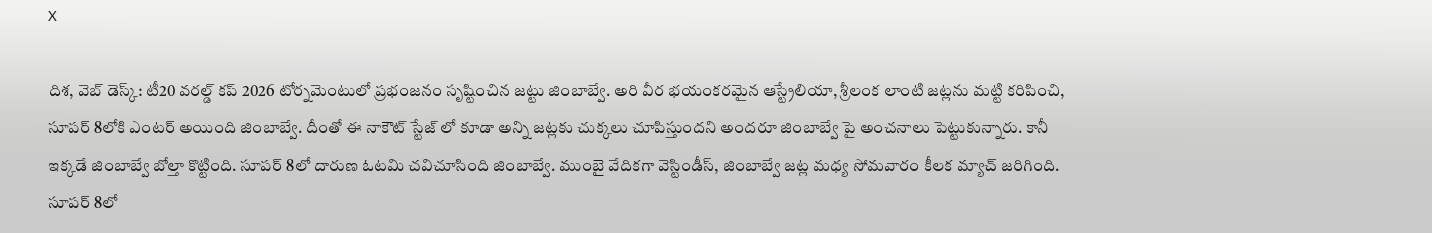X

దిశ‌, వెబ్ డెస్క్‌: టీ20 వరల్డ్ కప్ 2026 టోర్నమెంటులో ప్రభంజనం సృష్టించిన జట్టు జింబాబ్వే. అరి వీర భయంకరమైన ఆస్ట్రేలియా, శ్రీలంక లాంటి జట్లను మట్టి కరిపించి, సూపర్ 8లోకి ఎంటర్ అయింది జింబాబ్వే. దీంతో ఈ నాకౌట్ స్టేజ్ లో కూడా అన్ని జట్లకు చుక్కలు చూపిస్తుందని అందరూ జింబాబ్వే పై అంచనాలు పెట్టుకున్నారు. కానీ ఇక్కడే జింబాబ్వే బోల్తా కొట్టింది. సూపర్ 8లో దారుణ ఓటమి చవిచూసింది జింబాబ్వే. ముంబై వేదికగా వెస్టిండీస్, జింబాబ్వే జట్ల మధ్య సోమవారం కీలక మ్యాచ్ జరిగింది. సూపర్ 8లో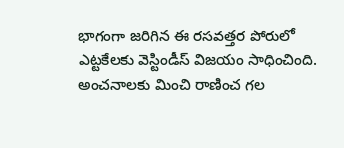భాగంగా జరిగిన ఈ రసవత్తర పోరులో ఎట్టకేలకు వెస్టిండీస్ విజయం సాధించింది. అంచనాలకు మించి రాణించ గల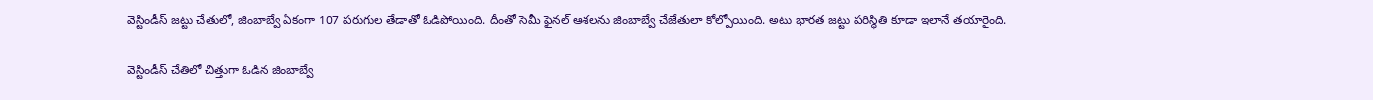వెస్టిండీస్ జట్టు చేతులో, జింబాబ్వే ఏకంగా 107 పరుగుల తేడాతో ఓడిపోయింది. దీంతో సెమీ ఫైన‌ల్ ఆశ‌ల‌ను జింబాబ్వే చేజేతులా కోల్పోయింది. అటు భార‌త జ‌ట్టు ప‌రిస్థితి కూడా ఇలానే త‌యారైంది.

వెస్టిండీస్ చేతిలో చిత్తుగా ఓడిన జింబాబ్వే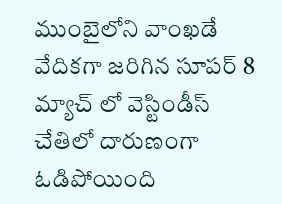ముంబైలోని వాంఖ‌డే వేదిక‌గా జరిగిన సూపర్ 8 మ్యాచ్ లో వెస్టిండీస్ చేతిలో దారుణంగా ఓడిపోయింది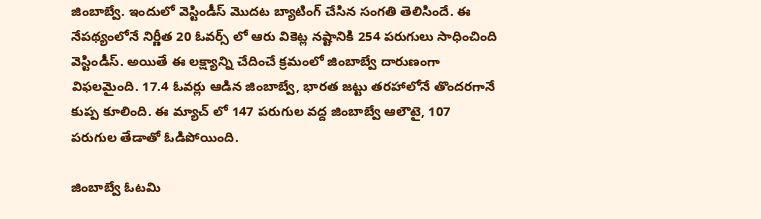జింబాబ్వే. ఇందులో వెస్టిండీస్ మొదట బ్యాటింగ్ చేసిన సంగతి తెలిసిందే. ఈ నేపథ్యంలోనే నిర్ణీత 20 ఓవర్స్ లో ఆరు వికెట్ల నష్టానికి 254 పరుగులు సాధించింది వెస్టిండీస్. అయితే ఈ లక్ష్యాన్ని చేదించే క్రమంలో జింబాబ్వే దారుణంగా విఫలమైంది. 17.4 ఓవర్లు ఆడిన జింబాబ్వే, భార‌త జ‌ట్టు తరహాలోనే తొందరగానే కుప్ప కూలింది. ఈ మ్యాచ్ లో 147 పరుగుల వద్ద జింబాబ్వే ఆలౌటై, 107 పరుగుల తేడాతో ఓడిపోయింది.

జింబాబ్వే ఓటమి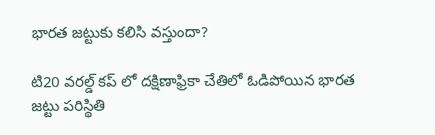భారత జట్టుకు కలిసి వస్తుందా?

టి20 వరల్డ్ కప్ లో దక్షిణాఫ్రికా చేతిలో ఓడిపోయిన భారత జట్టు పరిస్థితి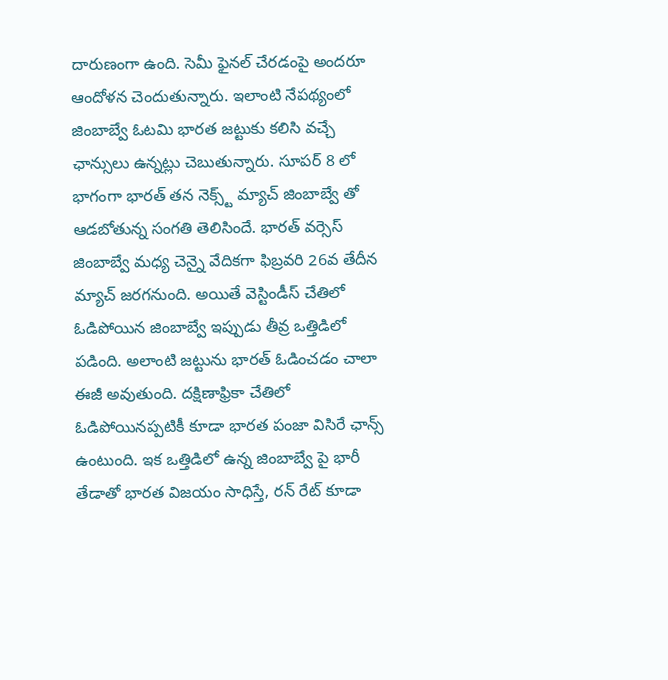దారుణంగా ఉంది. సెమీ ఫైనల్ చేరడంపై అందరూ ఆందోళన చెందుతున్నారు. ఇలాంటి నేపథ్యంలో జింబాబ్వే ఓటమి భారత జట్టుకు కలిసి వచ్చే ఛాన్సులు ఉన్నట్లు చెబుతున్నారు. సూపర్ 8 లో భాగంగా భారత్ తన నెక్స్ట్ మ్యాచ్ జింబాబ్వే తో ఆడబోతున్న సంగతి తెలిసిందే. భారత్ వర్సెస్ జింబాబ్వే మధ్య చెన్నై వేదికగా ఫిబ్రవరి 26వ తేదీన మ్యాచ్ జరగనుంది. అయితే వెస్టిండీస్ చేతిలో ఓడిపోయిన జింబాబ్వే ఇప్పుడు తీవ్ర ఒత్తిడిలో పడింది. అలాంటి జట్టును భారత్ ఓడించడం చాలా ఈజీ అవుతుంది. దక్షిణాఫ్రికా చేతిలో ఓడిపోయినప్పటికీ కూడా భారత పంజా విసిరే ఛాన్స్ ఉంటుంది. ఇక ఒత్తిడిలో ఉన్న జింబాబ్వే పై భారీ తేడాతో భారత విజయం సాధిస్తే, రన్ రేట్ కూడా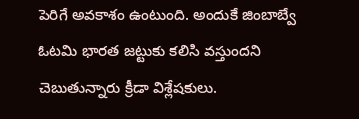పెరిగే అవకాశం ఉంటుంది. అందుకే జింబాబ్వే ఓటమి భారత జట్టుకు కలిసి వస్తుందని చెబుతున్నారు క్రీడా విశ్లేషకులు.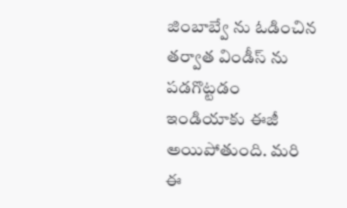జింబాబ్వే ను ఓడించిన‌ త‌ర్వాత విండీస్ ను ప‌డ‌గొట్ట‌డం ఇండియాకు ఈజీ అయిపోతుంది. మరి ఈ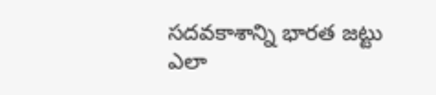సదవకాశాన్ని భారత జట్టు ఎలా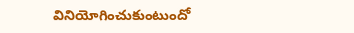వినియోగించుకుంటుందో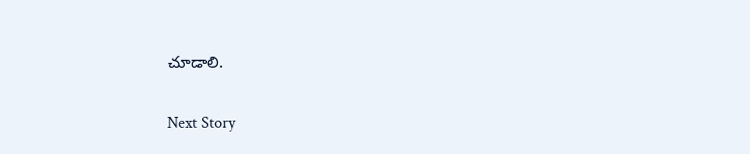చూడాలి.

Next Story